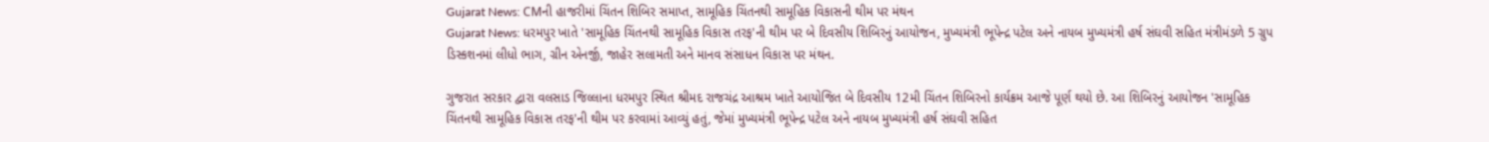Gujarat News: CMની હાજરીમાં ચિંતન શિબિર સમાપ્ત, સામૂહિક ચિંતનથી સામૂહિક વિકાસની થીમ પર મંથન
Gujarat News: ધરમપુર ખાતે 'સામૂહિક ચિંતનથી સામૂહિક વિકાસ તરફ'ની થીમ પર બે દિવસીય શિબિરનું આયોજન, મુખ્યમંત્રી ભૂપેન્દ્ર પટેલ અને નાયબ મુખ્યમંત્રી હર્ષ સંઘવી સહિત મંત્રીમંડળે 5 ગ્રુપ ડિસ્કશનમાં લીધો ભાગ, ગ્રીન એનર્જી, જાહેર સલામતી અને માનવ સંસાધન વિકાસ પર મંથન.

ગુજરાત સરકાર દ્વારા વલસાડ જિલ્લાના ધરમપુર સ્થિત શ્રીમદ રાજચંદ્ર આશ્રમ ખાતે આયોજિત બે દિવસીય 12મી ચિંતન શિબિરનો કાર્યક્રમ આજે પૂર્ણ થયો છે. આ શિબિરનું આયોજન 'સામૂહિક ચિંતનથી સામૂહિક વિકાસ તરફ'ની થીમ પર કરવામાં આવ્યું હતું, જેમાં મુખ્યમંત્રી ભૂપેન્દ્ર પટેલ અને નાયબ મુખ્યમંત્રી હર્ષ સંઘવી સહિત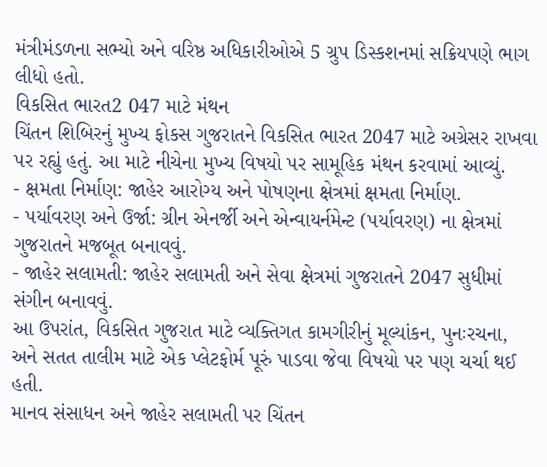મંત્રીમંડળના સભ્યો અને વરિષ્ઠ અધિકારીઓએ 5 ગ્રુપ ડિસ્કશનમાં સક્રિયપણે ભાગ લીધો હતો.
વિકસિત ભારત2 047 માટે મંથન
ચિંતન શિબિરનું મુખ્ય ફોકસ ગુજરાતને વિકસિત ભારત 2047 માટે અગ્રેસર રાખવા પર રહ્યું હતું. આ માટે નીચેના મુખ્ય વિષયો પર સામૂહિક મંથન કરવામાં આવ્યું.
- ક્ષમતા નિર્માણ: જાહેર આરોગ્ય અને પોષણના ક્ષેત્રમાં ક્ષમતા નિર્માણ.
- પર્યાવરણ અને ઉર્જા: ગ્રીન એનર્જી અને એન્વાયર્નમેન્ટ (પર્યાવરણ) ના ક્ષેત્રમાં ગુજરાતને મજબૂત બનાવવું.
- જાહેર સલામતી: જાહેર સલામતી અને સેવા ક્ષેત્રમાં ગુજરાતને 2047 સુધીમાં સંગીન બનાવવું.
આ ઉપરાંત, વિકસિત ગુજરાત માટે વ્યક્તિગત કામગીરીનું મૂલ્યાંકન, પુનઃરચના, અને સતત તાલીમ માટે એક પ્લેટફોર્મ પૂરું પાડવા જેવા વિષયો પર પણ ચર્ચા થઈ હતી.
માનવ સંસાધન અને જાહેર સલામતી પર ચિંતન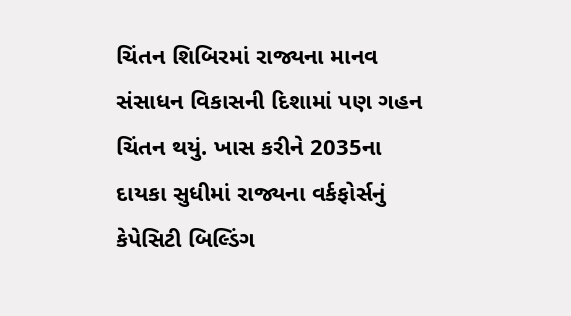ચિંતન શિબિરમાં રાજ્યના માનવ સંસાધન વિકાસની દિશામાં પણ ગહન ચિંતન થયું. ખાસ કરીને 2035ના દાયકા સુધીમાં રાજ્યના વર્કફોર્સનું કેપેસિટી બિલ્ડિંગ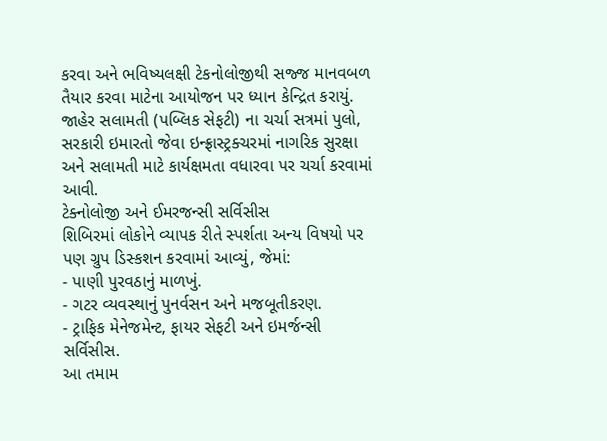કરવા અને ભવિષ્યલક્ષી ટેકનોલોજીથી સજ્જ માનવબળ તૈયાર કરવા માટેના આયોજન પર ધ્યાન કેન્દ્રિત કરાયું.
જાહેર સલામતી (પબ્લિક સેફટી) ના ચર્ચા સત્રમાં પુલો, સરકારી ઇમારતો જેવા ઇન્ફ્રાસ્ટ્રક્ચરમાં નાગરિક સુરક્ષા અને સલામતી માટે કાર્યક્ષમતા વધારવા પર ચર્ચા કરવામાં આવી.
ટેક્નોલોજી અને ઈમરજન્સી સર્વિસીસ
શિબિરમાં લોકોને વ્યાપક રીતે સ્પર્શતા અન્ય વિષયો પર પણ ગ્રુપ ડિસ્કશન કરવામાં આવ્યું, જેમાં:
- પાણી પુરવઠાનું માળખું.
- ગટર વ્યવસ્થાનું પુનર્વસન અને મજબૂતીકરણ.
- ટ્રાફિક મેનેજમેન્ટ, ફાયર સેફટી અને ઇમર્જન્સી સર્વિસીસ.
આ તમામ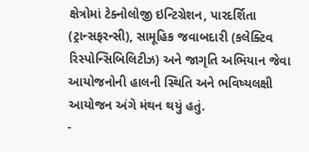ક્ષેત્રોમાં ટેક્નોલોજી ઇન્ટિગ્રેશન, પારદર્શિતા (ટ્રાન્સફરન્સી), સામૂહિક જવાબદારી (કલેક્ટિવ રિસ્પોન્સિબિલિટીઝ) અને જાગૃતિ અભિયાન જેવા આયોજનોની હાલની સ્થિતિ અને ભવિષ્યલક્ષી આયોજન અંગે મંથન થયું હતું.
-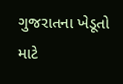ગુજરાતના ખેડૂતો માટે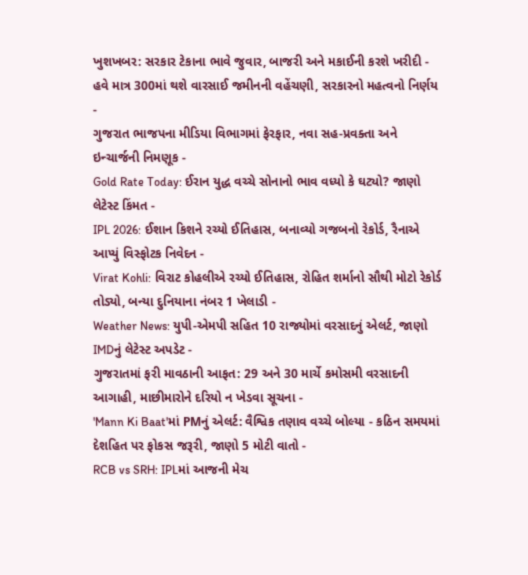ખુશખબર: સરકાર ટેકાના ભાવે જુવાર, બાજરી અને મકાઈની કરશે ખરીદી -
હવે માત્ર 300માં થશે વારસાઈ જમીનની વહેંચણી, સરકારનો મહત્વનો નિર્ણય -
ગુજરાત ભાજપના મીડિયા વિભાગમાં ફેરફાર, નવા સહ-પ્રવક્તા અને ઇન્ચાર્જની નિમણૂક -
Gold Rate Today: ઈરાન યુદ્ધ વચ્ચે સોનાનો ભાવ વધ્યો કે ઘટ્યો? જાણો લેટેસ્ટ કિંમત -
IPL 2026: ઈશાન કિશને રચ્યો ઈતિહાસ, બનાવ્યો ગજબનો રેકોર્ડ, રૈનાએ આપ્યું વિસ્ફોટક નિવેદન -
Virat Kohli: વિરાટ કોહલીએ રચ્યો ઈતિહાસ, રોહિત શર્માનો સૌથી મોટો રેકોર્ડ તોડ્યો, બન્યા દુનિયાના નંબર 1 ખેલાડી -
Weather News: યુપી-એમપી સહિત 10 રાજ્યોમાં વરસાદનું એલર્ટ, જાણો IMDનું લેટેસ્ટ અપડેટ -
ગુજરાતમાં ફરી માવઠાની આફત: 29 અને 30 માર્ચે કમોસમી વરસાદની આગાહી, માછીમારોને દરિયો ન ખેડવા સૂચના -
'Mann Ki Baat'માં PMનું એલર્ટ: વૈશ્વિક તણાવ વચ્ચે બોલ્યા - કઠિન સમયમાં દેશહિત પર ફોકસ જરૂરી, જાણો 5 મોટી વાતો -
RCB vs SRH: IPLમાં આજની મેચ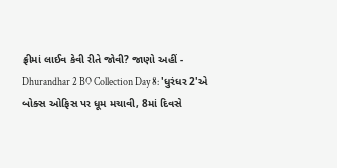ફ્રીમાં લાઈવ કેવી રીતે જોવી? જાણો અહીં -
Dhurandhar 2 BO Collection Day 8: 'ધુરંધર 2'એ બોક્સ ઓફિસ પર ધૂમ મચાવી, 8માં દિવસે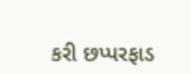કરી છપ્પરફાડ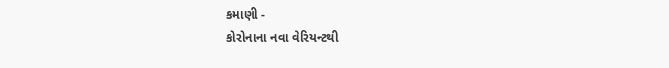કમાણી -
કોરોનાના નવા વેરિયન્ટથી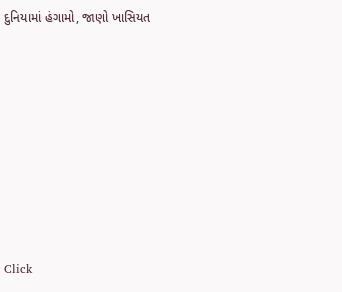દુનિયામાં હંગામો, જાણો ખાસિયત









Click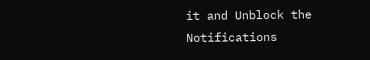it and Unblock the Notifications